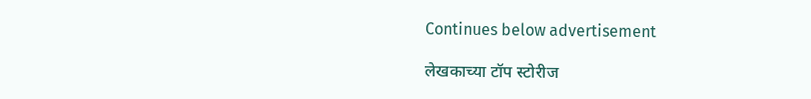Continues below advertisement

लेखकाच्या टॉप स्टोरीज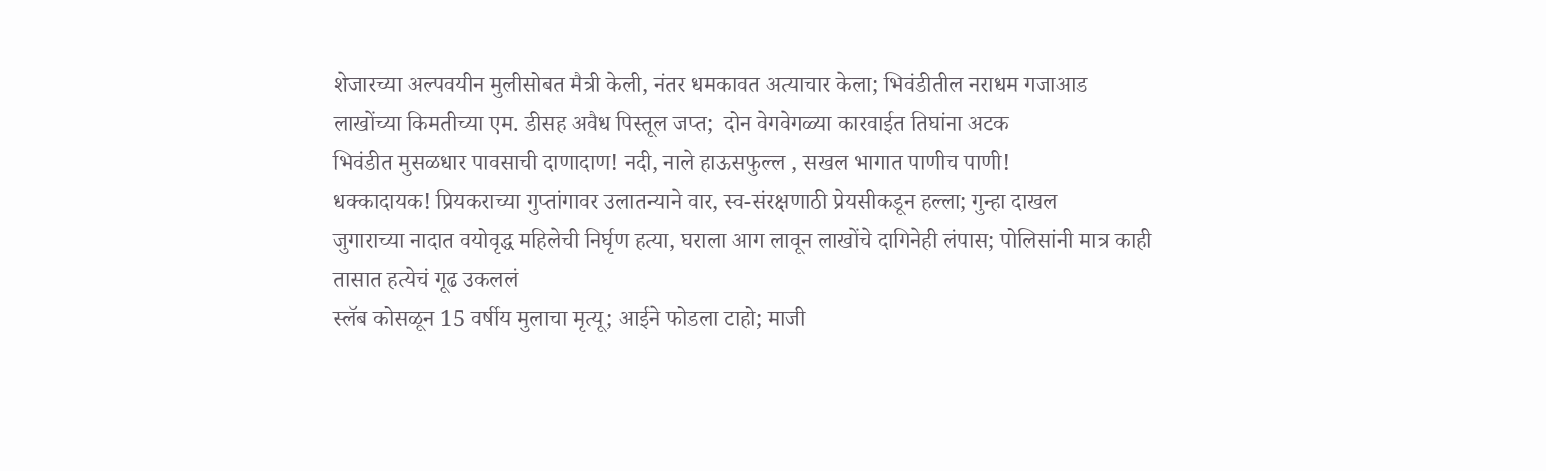शेजारच्या अल्पवयीन मुलीसोबत मैत्री केली, नंतर धमकावत अत्याचार केला; भिवंडीतील नराधम गजाआड
लाखोंच्या किमतीच्या एम. डीसह अवैध पिस्तूल जप्त;  दोन वेगवेगळ्या कारवाईत तिघांना अटक
भिवंडीत मुसळधार पावसाची दाणादाण! नदी, नाले हाऊसफुल्ल , सखल भागात पाणीच पाणी!
धक्कादायक! प्रियकराच्या गुप्तांगावर उलातन्याने वार, स्व-संरक्षणाठी प्रेयसीकडून हल्ला; गुन्हा दाखल
जुगाराच्या नादात वयोवृद्ध महिलेची निर्घृण हत्या, घराला आग लावून लाखोंचे दागिनेही लंपास; पोलिसांनी मात्र काही तासात हत्येचं गूढ उकललं
स्लॅब कोसळून 15 वर्षीय मुलाचा मृत्यू; आईने फोडला टाहो; माजी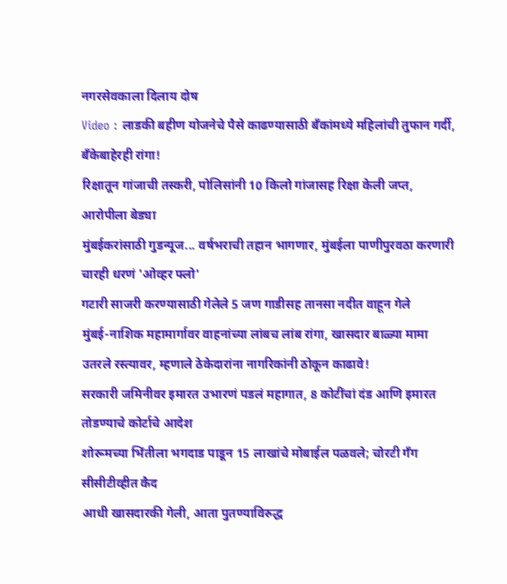नगरसेवकाला दिलाय दोष
Video : लाडकी बहीण योजनेचे पैसे काढण्यासाठी बँकांमध्ये महिलांची तुफान गर्दी, बँकेबाहेरही रांगा!
रिक्षातून गांजाची तस्करी, पोलिसांनी 10 किलो गांजासह रिक्षा केली जप्त, आरोपीला बेड्या
मुंबईकरांसाठी गुडन्यूज... वर्षभराची तहान भागणार, मुंबईला पाणीपुरवठा करणारी चारही धरणं 'ओव्हर फ्लो'
गटारी साजरी करण्यासाठी गेलेले 5 जण गाडीसह तानसा नदीत वाहून गेले
मुंबई-नाशिक महामार्गावर वाहनांच्या लांबच लांब रांगा, खासदार बाळ्या मामा उतरले रस्त्यावर, म्हणाले ठेकेदारांना नागरिकांनी ठोकून काढावे!
सरकारी जमिनीवर इमारत उभारणं पडलं महागात, 8 कोटींचां दंड आणि इमारत तोडण्याचे कोर्टाचे आदेश
शोरूमच्या भिंतीला भगदाड पाडून 15 लाखांचे मोबाईल पळवले; चोरटी गँग सीसीटीव्हीत कैद
आधी खासदारकी गेली, आता पुतण्याविरुद्ध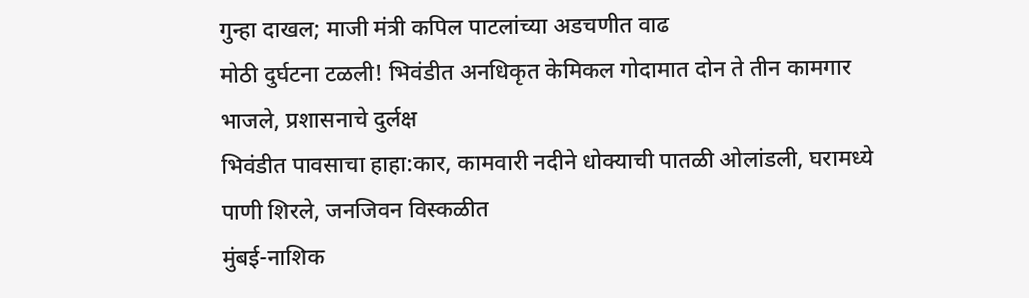गुन्हा दाखल; माजी मंत्री कपिल पाटलांच्या अडचणीत वाढ
मोठी दुर्घटना टळली! भिवंडीत अनधिकृत केमिकल गोदामात दोन ते तीन कामगार भाजले, प्रशासनाचे दुर्लक्ष
भिवंडीत पावसाचा हाहा:कार, कामवारी नदीने धोक्याची पातळी ओलांडली, घरामध्ये पाणी शिरले, जनजिवन विस्कळीत
मुंबई-नाशिक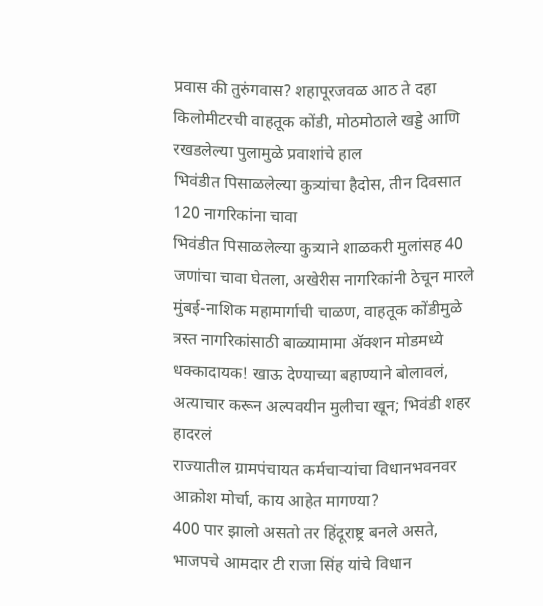प्रवास की तुरुंगवास? शहापूरजवळ आठ ते दहा किलोमीटरची वाहतूक कोंडी, मोठमोठाले खड्डे आणि रखडलेल्या पुलामुळे प्रवाशांचे हाल
भिवंडीत पिसाळलेल्या कुत्र्यांचा हैदोस, तीन दिवसात 120 नागरिकांना चावा
भिवंडीत पिसाळलेल्या कुत्र्याने शाळकरी मुलांसह 40 जणांचा चावा घेतला, अखेरीस नागरिकांनी ठेचून मारले
मुंबई-नाशिक महामार्गाची चाळण, वाहतूक कोंडीमुळे त्रस्त नागरिकांसाठी बाळ्यामामा ॲक्शन मोडमध्ये
धक्कादायक! खाऊ देण्याच्या बहाण्याने बोलावलं, अत्याचार करून अल्पवयीन मुलीचा खून; भिवंडी शहर हादरलं
राज्यातील ग्रामपंचायत कर्मचाऱ्यांचा विधानभवनवर आक्रोश मोर्चा, काय आहेत मागण्या?
400 पार झालो असतो तर हिंदूराष्ट्र बनले असते, भाजपचे आमदार टी राजा सिंह यांचे विधान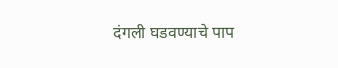दंगली घडवण्याचे पाप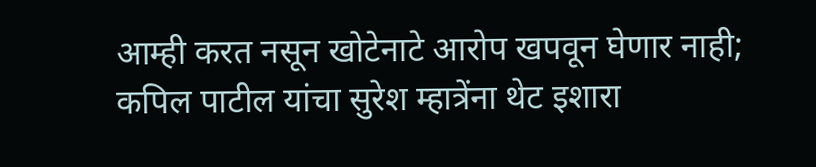आम्ही करत नसून खोटेनाटे आरोप खपवून घेणार नाही; कपिल पाटील यांचा सुरेश म्हात्रेंना थेट इशारा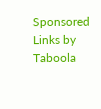Sponsored Links by Taboola